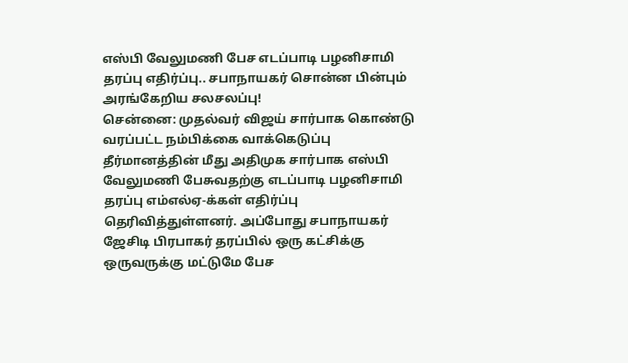எஸ்பி வேலுமணி பேச எடப்பாடி பழனிசாமி தரப்பு எதிர்ப்பு.. சபாநாயகர் சொன்ன பின்பும் அரங்கேறிய சலசலப்பு!
சென்னை: முதல்வர் விஜய் சார்பாக கொண்டு வரப்பட்ட நம்பிக்கை வாக்கெடுப்பு தீர்மானத்தின் மீது அதிமுக சார்பாக எஸ்பி வேலுமணி பேசுவதற்கு எடப்பாடி பழனிசாமி தரப்பு எம்எல்ஏ-க்கள் எதிர்ப்பு தெரிவித்துள்ளனர். அப்போது சபாநாயகர் ஜேசிடி பிரபாகர் தரப்பில் ஒரு கட்சிக்கு ஒருவருக்கு மட்டுமே பேச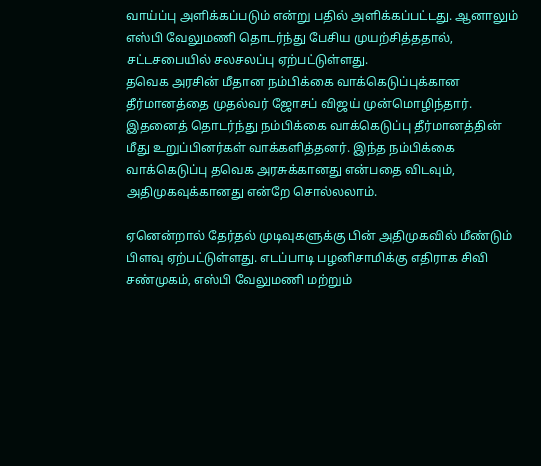வாய்ப்பு அளிக்கப்படும் என்று பதில் அளிக்கப்பட்டது. ஆனாலும் எஸ்பி வேலுமணி தொடர்ந்து பேசிய முயற்சித்ததால், சட்டசபையில் சலசலப்பு ஏற்பட்டுள்ளது.
தவெக அரசின் மீதான நம்பிக்கை வாக்கெடுப்புக்கான தீர்மானத்தை முதல்வர் ஜோசப் விஜய் முன்மொழிந்தார். இதனைத் தொடர்ந்து நம்பிக்கை வாக்கெடுப்பு தீர்மானத்தின் மீது உறுப்பினர்கள் வாக்களித்தனர். இந்த நம்பிக்கை வாக்கெடுப்பு தவெக அரசுக்கானது என்பதை விடவும், அதிமுகவுக்கானது என்றே சொல்லலாம்.

ஏனென்றால் தேர்தல் முடிவுகளுக்கு பின் அதிமுகவில் மீண்டும் பிளவு ஏற்பட்டுள்ளது. எடப்பாடி பழனிசாமிக்கு எதிராக சிவி சண்முகம், எஸ்பி வேலுமணி மற்றும்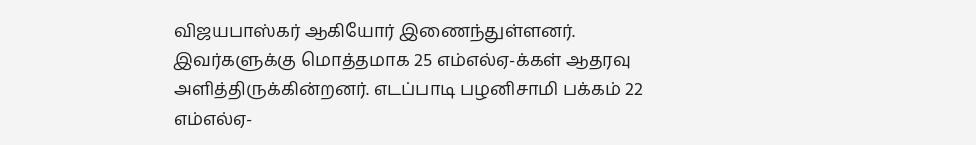விஜயபாஸ்கர் ஆகியோர் இணைந்துள்ளனர். இவர்களுக்கு மொத்தமாக 25 எம்எல்ஏ-க்கள் ஆதரவு அளித்திருக்கின்றனர். எடப்பாடி பழனிசாமி பக்கம் 22 எம்எல்ஏ-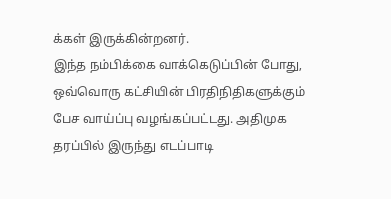க்கள் இருக்கின்றனர்.
இந்த நம்பிக்கை வாக்கெடுப்பின் போது, ஒவ்வொரு கட்சியின் பிரதிநிதிகளுக்கும் பேச வாய்ப்பு வழங்கப்பட்டது. அதிமுக தரப்பில் இருந்து எடப்பாடி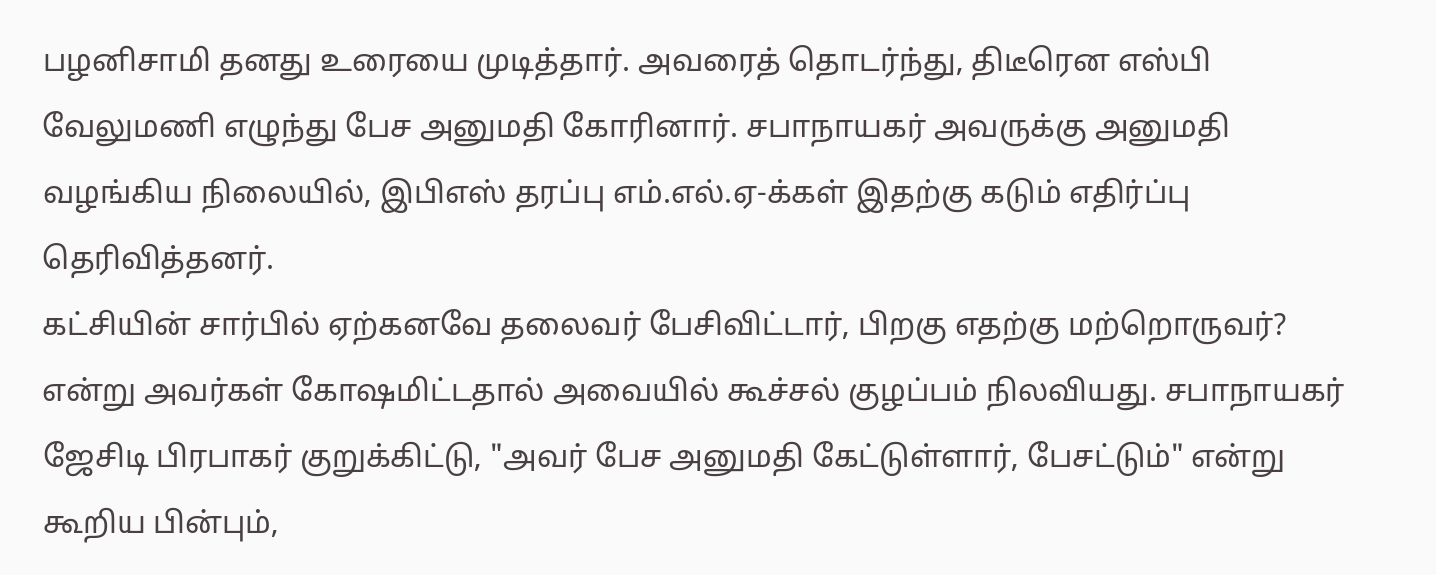பழனிசாமி தனது உரையை முடித்தார். அவரைத் தொடர்ந்து, திடீரென எஸ்பி வேலுமணி எழுந்து பேச அனுமதி கோரினார். சபாநாயகர் அவருக்கு அனுமதி வழங்கிய நிலையில், இபிஎஸ் தரப்பு எம்.எல்.ஏ-க்கள் இதற்கு கடும் எதிர்ப்பு தெரிவித்தனர்.
கட்சியின் சார்பில் ஏற்கனவே தலைவர் பேசிவிட்டார், பிறகு எதற்கு மற்றொருவர்? என்று அவர்கள் கோஷமிட்டதால் அவையில் கூச்சல் குழப்பம் நிலவியது. சபாநாயகர் ஜேசிடி பிரபாகர் குறுக்கிட்டு, "அவர் பேச அனுமதி கேட்டுள்ளார், பேசட்டும்" என்று கூறிய பின்பும்,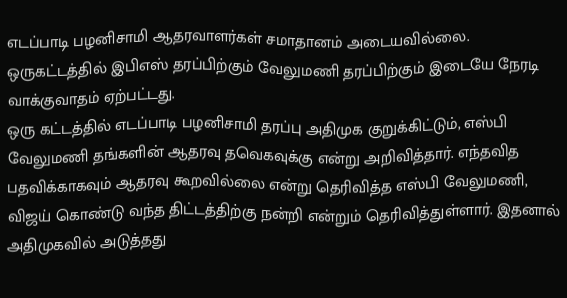எடப்பாடி பழனிசாமி ஆதரவாளர்கள் சமாதானம் அடையவில்லை. ஒருகட்டத்தில் இபிஎஸ் தரப்பிற்கும் வேலுமணி தரப்பிற்கும் இடையே நேரடி வாக்குவாதம் ஏற்பட்டது.
ஒரு கட்டத்தில் எடப்பாடி பழனிசாமி தரப்பு அதிமுக குறுக்கிட்டும், எஸ்பி வேலுமணி தங்களின் ஆதரவு தவெகவுக்கு என்று அறிவித்தார். எந்தவித பதவிக்காகவும் ஆதரவு கூறவில்லை என்று தெரிவித்த எஸ்பி வேலுமணி, விஜய் கொண்டு வந்த திட்டத்திற்கு நன்றி என்றும் தெரிவித்துள்ளார். இதனால் அதிமுகவில் அடுத்தது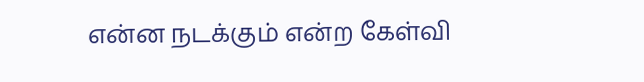என்ன நடக்கும் என்ற கேள்வி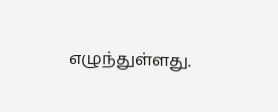எழுந்துள்ளது.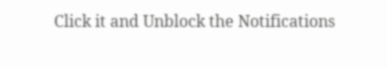Click it and Unblock the Notifications